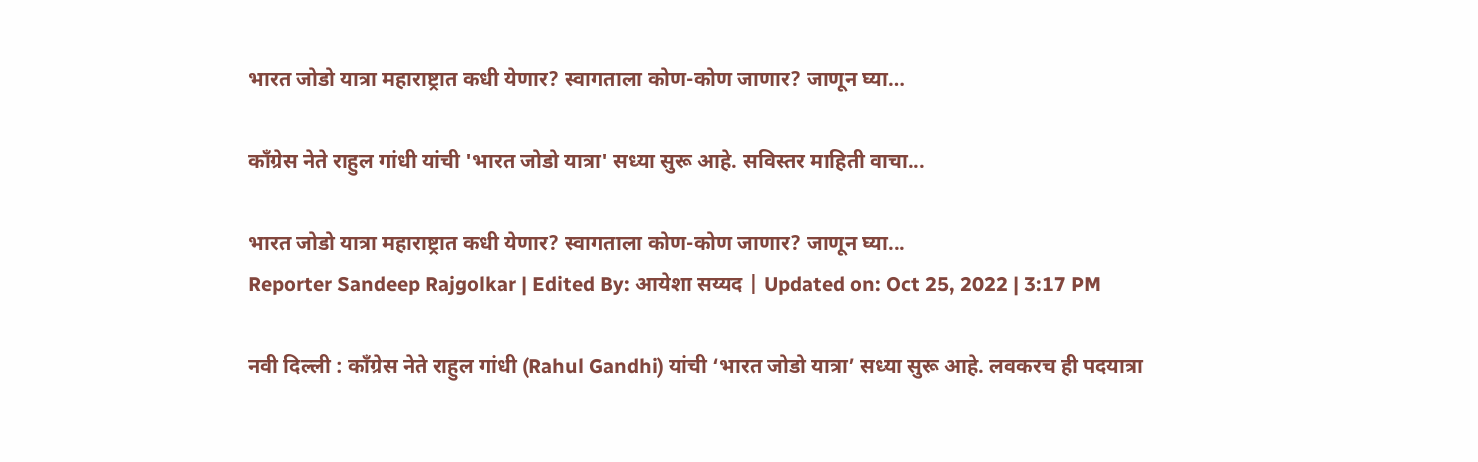भारत जोडो यात्रा महाराष्ट्रात कधी येणार? स्वागताला कोण-कोण जाणार? जाणून घ्या…

काँग्रेस नेते राहुल गांधी यांची 'भारत जोडो यात्रा' सध्या सुरू आहे. सविस्तर माहिती वाचा...

भारत जोडो यात्रा महाराष्ट्रात कधी येणार? स्वागताला कोण-कोण जाणार? जाणून घ्या...
Reporter Sandeep Rajgolkar | Edited By: आयेशा सय्यद | Updated on: Oct 25, 2022 | 3:17 PM

नवी दिल्ली : काँग्रेस नेते राहुल गांधी (Rahul Gandhi) यांची ‘भारत जोडो यात्रा’ सध्या सुरू आहे. लवकरच ही पदयात्रा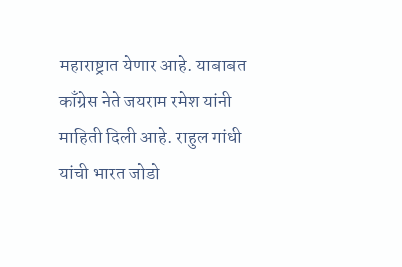महाराष्ट्रात येणार आहे. याबाबत काँग्रेस नेते जयराम रमेश यांनी माहिती दिली आहे. राहुल गांधी यांची भारत जोडो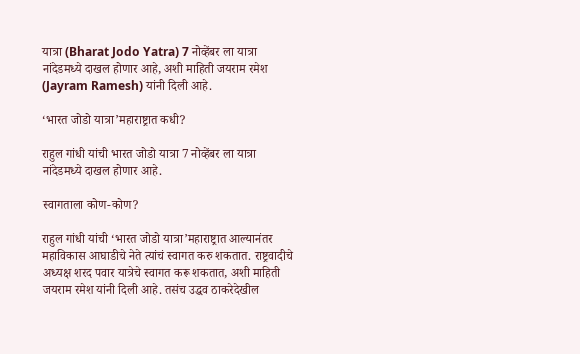यात्रा (Bharat Jodo Yatra) 7 नोव्हेंबर ला यात्रा नांदेडमध्ये दाखल होणार आहे, अशी माहिती जयराम रमेश (Jayram Ramesh) यांनी दिली आहे.

‘भारत जोडो यात्रा’महाराष्ट्रात कधी?

राहुल गांधी यांची भारत जोडो यात्रा 7 नोव्हेंबर ला यात्रा नांदेडमध्ये दाखल होणार आहे.

स्वागताला कोण-कोण?

राहुल गांधी यांची ‘भारत जोडो यात्रा’महाराष्ट्रात आल्यानंतर महाविकास आघाडीचे नेते त्यांचं स्वागत करु शकतात. राष्ट्रवादीचे अध्यक्ष शरद पवार यात्रेचे स्वागत करू शकतात, अशी माहिती जयराम रमेश यांनी दिली आहे. तसंच उद्धव ठाकरेदेखील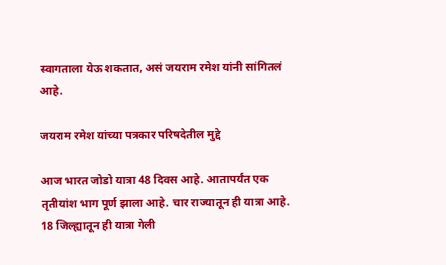स्वागताला येऊ शकतात, असं जयराम रमेश यांनी सांगितलं आहे.

जयराम रमेश यांच्या पत्रकार परिषदेतील मुद्दे

आज भारत जोडो यात्रा 48 दिवस आहे. आतापर्यंत एक तृतीयांश भाग पूर्ण झाला आहे. चार राज्यातून ही यात्रा आहे. 18 जिल्ह्यातून ही यात्रा गेली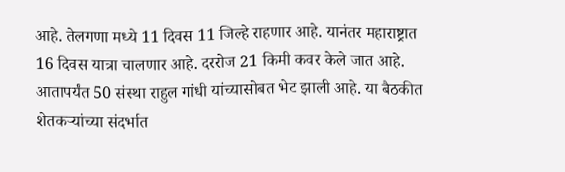आहे. तेलगणा मध्ये 11 दिवस 11 जिल्हे राहणार आहे. यानंतर महाराष्ट्रात 16 दिवस यात्रा चालणार आहे. दररोज 21 किमी कवर केले जात आहे.
आतापर्यंत 50 संस्था राहुल गांधी यांच्यासोबत भेट झाली आहे. या बैठकीत शेतकऱ्यांच्या संदर्भात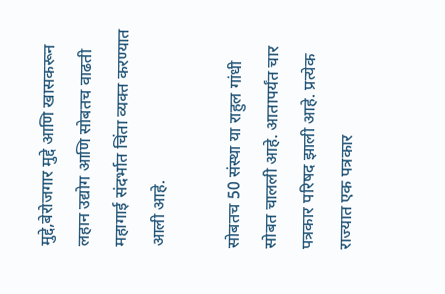मुद्दे,बेरोजगार मुद्दे आणि खासकरून लहान उद्योग आणि सोबतच वाढती महागाई संदर्भात चिंता व्यक्त करण्यात आली आहे.

सोबतच 50 संस्था या राहुल गांधी सोबत चालली आहे. आतापर्यंत चार पत्रकार परिषद झाली आहे. प्रत्येक राज्यात एक पत्रकार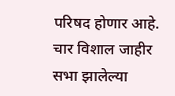परिषद होणार आहे. चार विशाल जाहीर सभा झालेल्या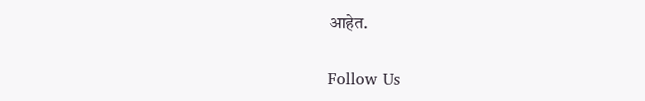आहेत.

Follow Us